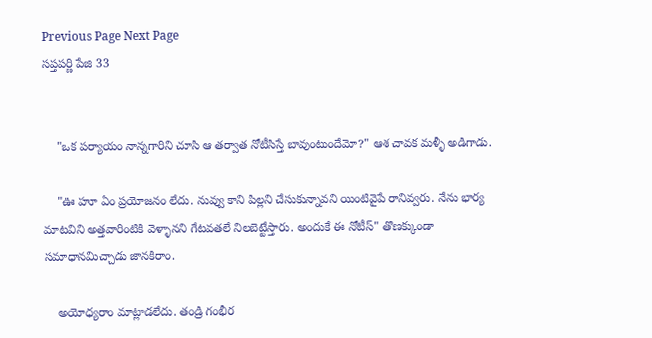Previous Page Next Page
సప్తపర్ణి పేజి 33


    "ఒక పర్యాయం నాన్నగారిని చూసి ఆ తర్వాత నోటీసిస్తే బావుంటుందేమో?" ఆశ చావక మళ్ళీ అడిగాడు.

    "ఊ హూ ఏం ప్రయోజనం లేదు. నువ్వు కాని పిల్లని చేసుకున్నావని యింటివైపే రానివ్వరు. నేను భార్య మాటవిని అత్తవారింటికి వెళ్ళానని గేటవతలే నిలబెట్టేస్తారు. అందుకే ఈ నోటీస్" తొణక్కుండా సమాధానమిచ్చాడు జానకిరాం.

    అయోధ్యరాం మాట్లాడలేదు. తండ్రి గంభీర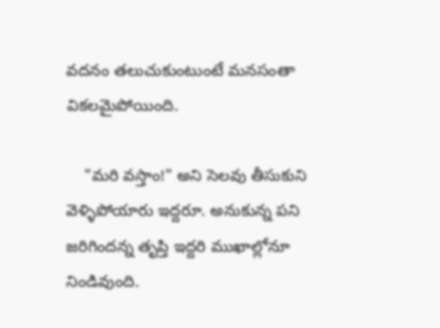వదనం తలుచుకుంటుంటే మనసంతా వికలమైపోయింది.

    "మరి వస్తాం!" అని సెలవు తీసుకుని వెళ్ళిపోయారు ఇద్దరూ. అనుకున్న పని జరిగిందన్న తృప్తి ఇద్దరి ముఖాల్లోనూ నిండివుంది.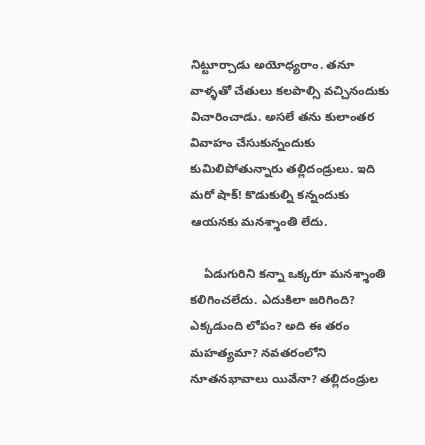నిట్టూర్చాడు అయోధ్యరాం. తనూ వాళ్ళతో చేతులు కలపాల్సి వచ్చినందుకు విచారించాడు. అసలే తను కులాంతర వివాహం చేసుకున్నందుకు కుమిలిపోతున్నారు తల్లిదండ్రులు. ఇది మరో షాక్! కొడుకుల్ని కన్నందుకు ఆయనకు మనశ్శాంతి లేదు.

    ఏడుగురిని కన్నా ఒక్కరూ మనశ్శాంతి కలిగించలేదు. ఎదుకిలా జరిగింది? ఎక్కడుంది లోపం? అది ఈ తరం మహత్యమా? నవతరంలోని నూతనభావాలు యివేనా? తల్లిదండ్రుల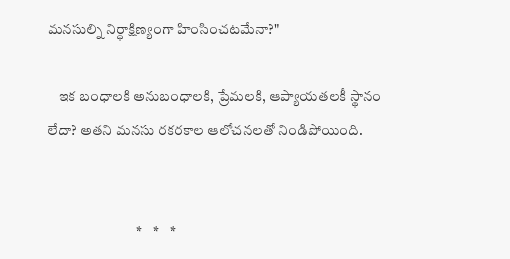మనసుల్ని నిర్ధాక్షిణ్యంగా హింసించటమేనా?"

    ఇక బంధాలకి అనుబంధాలకి, ప్రేమలకి, ఆప్యాయతలకీ స్థానం లేదా? అతని మనసు రకరకాల ఆలోచనలతో నిండిపోయింది.


                               *    *    *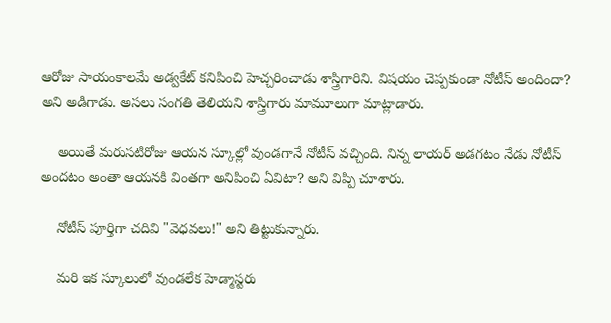ఆరోజు సాయంకాలమే అడ్వకేట్ కనిపించి హెచ్చరించాడు శాస్త్రిగారిని. విషయం చెప్పకుండా నోటీస్ అందిందా? అని అడిగాడు. అసలు సంగతి తెలియని శాస్త్రిగారు మామూలుగా మాట్లాడారు.

    అయితే మరుసటిరోజు ఆయన స్కూల్లో వుండగానే నోటీస్ వచ్చింది. నిన్న లాయర్ అడగటం నేడు నోటీస్ అందటం అంతా ఆయనకి వింతగా అనిపించి ఏవిటా? అని విప్పి చూశారు.

    నోటీస్ పూర్తిగా చదివి "వెధవలు!" అని తిట్టుకున్నారు.

    మరి ఇక స్కూలులో వుండలేక హెడ్మాస్టరు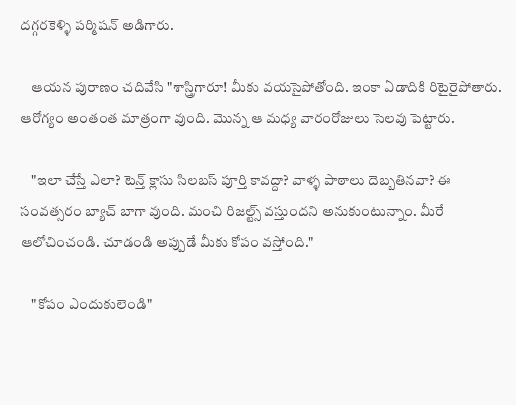దగ్గరకెళ్ళి పర్మిషన్ అడిగారు.

    ఆయన పురాణం చదివేసి "శాస్త్రిగారూ! మీకు వయసైపోతోంది. ఇంకా ఏడాదికి రిటైరైపోతారు. ఆరోగ్యం అంతంత మాత్రంగా వుంది. మొన్న ఆ మధ్య వారంరోజులు సెలవు పెట్టారు.

    "ఇలా చేస్తే ఎలా? టెన్త్ క్లాసు సిలబస్ పూర్తి కావద్దా? వాళ్ళ పాఠాలు దెబ్బతినవా? ఈ సంవత్సరం బ్యాచ్ బాగా వుంది. మంచి రిజల్ట్స్ వస్తుందని అనుకుంటున్నాం. మీరే ఆలోచించండి. చూడండి అప్పుడే మీకు కోపం వస్తోంది."

    "కోపం ఎందుకులెండి"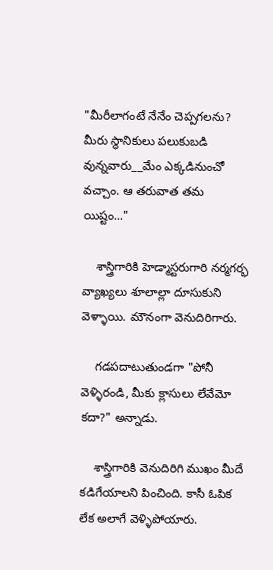"మీరీలాగంటే నేనేం చెప్పగలను? మీరు స్థానికులు పలుకుబడి వున్నవారు__మేం ఎక్కడినుంచో వచ్చాం. ఆ తరువాత తమ యిష్టం..."

    శాస్త్రిగారికి హెడ్మాస్టరుగారి నర్మగర్భ వ్యాఖ్యలు శూలాల్లా దూసుకుని వెళ్ళాయి. మౌనంగా వెనుదిరిగారు.

    గడపదాటుతుండగా "పోనీ వెళ్ళిరండి, మీకు క్లాసులు లేవేమో కదా?" అన్నాడు.

    శాస్త్రిగారికి వెనుదిరిగి ముఖం మీదే కడిగేయాలని పించింది. కాసీ ఓపిక లేక అలాగే వెళ్ళిపోయారు.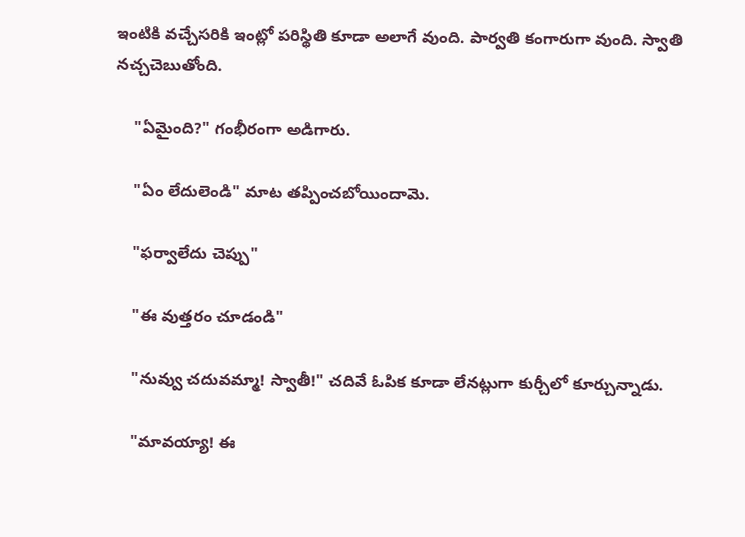ఇంటికి వచ్చేసరికి ఇంట్లో పరిస్థితి కూడా అలాగే వుంది. పార్వతి కంగారుగా వుంది. స్వాతి నచ్చచెబుతోంది.

    "ఏమైంది?" గంభీరంగా అడిగారు.

    "ఏం లేదులెండి" మాట తప్పించబోయిందామె.

    "ఫర్వాలేదు చెప్పు"

    "ఈ వుత్తరం చూడండి"

    "నువ్వు చదువమ్మా! స్వాతీ!" చదివే ఓపిక కూడా లేనట్లుగా కుర్చీలో కూర్చున్నాడు.

    "మావయ్యా! ఈ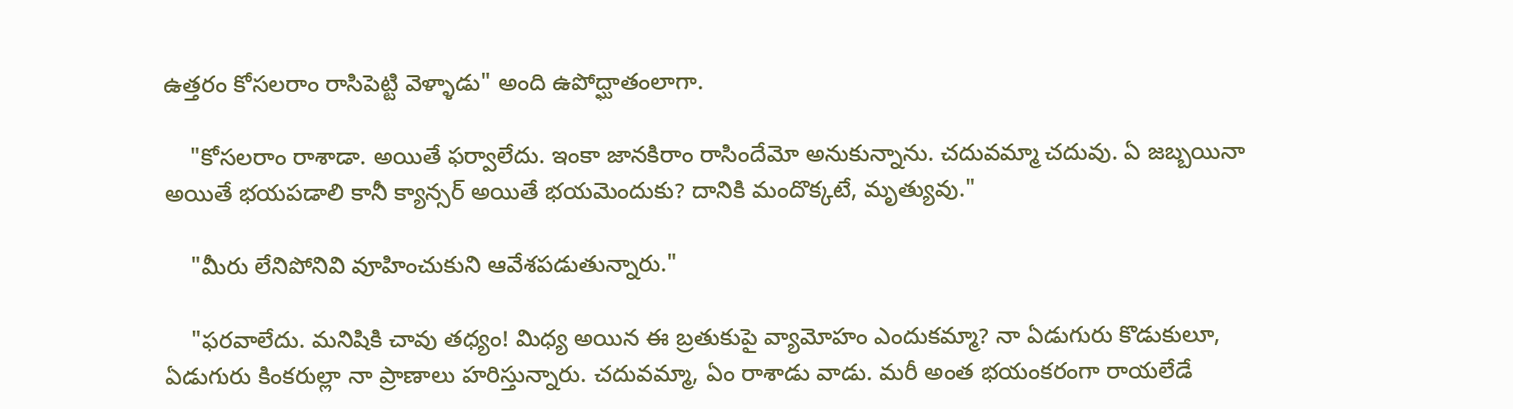ఉత్తరం కోసలరాం రాసిపెట్టి వెళ్ళాడు" అంది ఉపోద్ఘాతంలాగా.

    "కోసలరాం రాశాడా. అయితే ఫర్వాలేదు. ఇంకా జానకిరాం రాసిందేమో అనుకున్నాను. చదువమ్మా చదువు. ఏ జబ్బయినా అయితే భయపడాలి కానీ క్యాన్సర్ అయితే భయమెందుకు? దానికి మందొక్కటే, మృత్యువు."

    "మీరు లేనిపోనివి వూహించుకుని ఆవేశపడుతున్నారు."

    "ఫరవాలేదు. మనిషికి చావు తధ్యం! మిధ్య అయిన ఈ బ్రతుకుపై వ్యామోహం ఎందుకమ్మా? నా ఏడుగురు కొడుకులూ, ఏడుగురు కింకరుల్లా నా ప్రాణాలు హరిస్తున్నారు. చదువమ్మా, ఏం రాశాడు వాడు. మరీ అంత భయంకరంగా రాయలేడే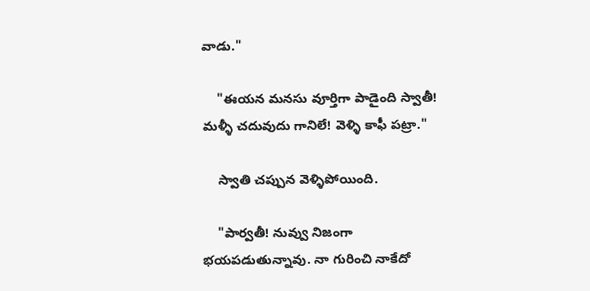వాడు."

    "ఈయన మనసు వూర్తిగా పాడైంది స్వాతీ! మళ్ళీ చదువుదు గానిలే! వెళ్ళి కాఫీ పట్రా."

    స్వాతి చప్పున వెళ్ళిపోయింది.

    "పార్వతీ! నువ్వు నిజంగా భయపడుతున్నావు. నా గురించి నాకేదో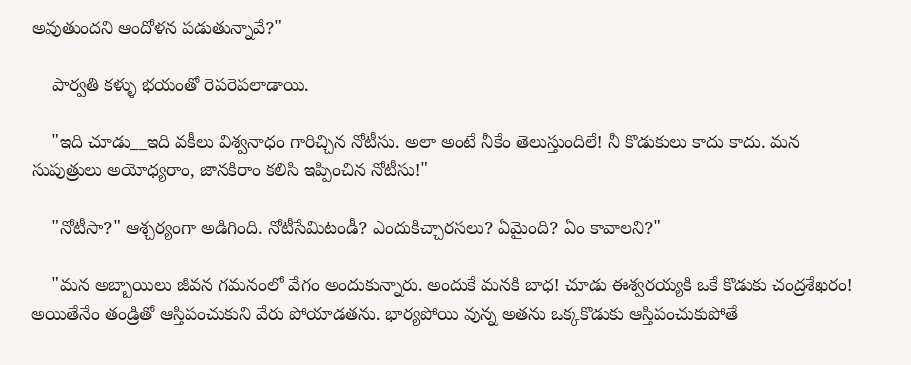అవుతుందని ఆందోళన పడుతున్నావే?"

    పార్వతి కళ్ళు భయంతో రెపరెపలాడాయి.

    "ఇది చూడు__ఇది వకీలు విశ్వనాధం గారిచ్చిన నోటీసు. అలా అంటే నీకేం తెలుస్తుందిలే! నీ కొడుకులు కాదు కాదు. మన సుపుత్రులు అయోధ్యరాం, జానకిరాం కలిసి ఇప్పించిన నోటీసు!"

    "నోటీసా?" ఆశ్చర్యంగా అడిగింది. నోటీసేమిటండీ? ఎందుకిచ్చారసలు? ఏమైంది? ఏం కావాలని?"

    "మన అబ్బాయిలు జీవన గమనంలో వేగం అందుకున్నారు. అందుకే మనకి బాధ! చూడు ఈశ్వరయ్యకి ఒకే కొడుకు చంద్రశేఖరం! అయితేనేం తండ్రితో ఆస్తిపంచుకుని వేరు పోయాడతను. భార్యపోయి వున్న అతను ఒక్కకొడుకు ఆస్తిపంచుకుపోతే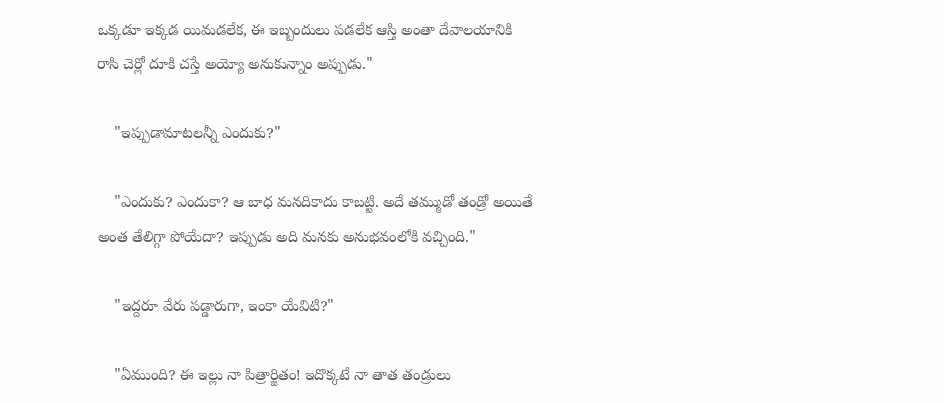ఒక్కడూ ఇక్కడ యిమడలేక, ఈ ఇబ్బందులు పడలేక ఆస్తి అంతా దేవాలయానికి రాసి చెర్లో దూకి చస్తే అయ్యో అనుకున్నాం అప్పుడు."

    "ఇప్పుడామాటలన్నీ ఎందుకు?"

    "ఎందుకు? ఎందుకా? ఆ బాధ మనదికాదు కాబట్టి. అదే తమ్ముడో తండ్రో అయితే అంత తేలిగ్గా పోయేదా? ఇప్పుడు అది మనకు అనుభవంలోకి వచ్చింది."

    "ఇద్దరూ వేరు పడ్డారుగా, ఇంకా యేవిటి?"

    "ఏముంది? ఈ ఇల్లు నా పిత్రార్జితం! ఇదొక్కటే నా తాత తండ్రులు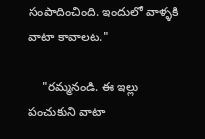సంపాదించింది. ఇందులో వాళ్ళకి వాటా కావాలట."

    "రమ్మనండి. ఈ ఇల్లు పంచుకుని వాటా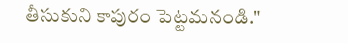తీసుకుని కాపురం పెట్టమనండి."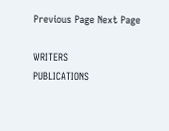Previous Page Next Page

WRITERS
PUBLICATIONS